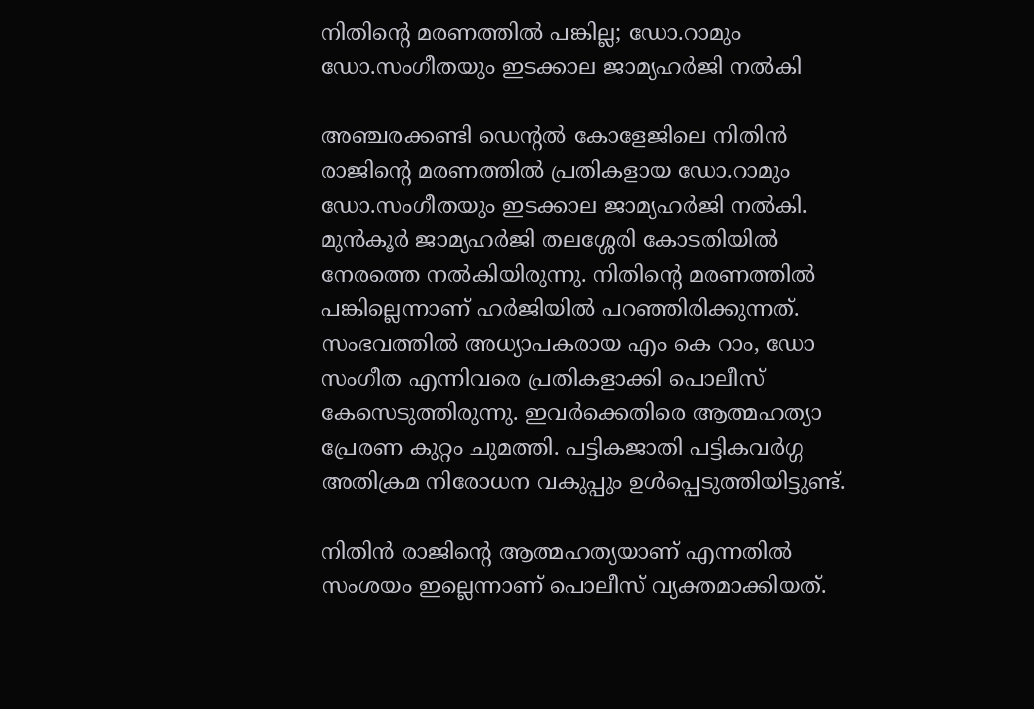നിതിന്റെ മരണത്തില്‍ പങ്കില്ല; ഡോ.റാമും ഡോ.സംഗീതയും ഇടക്കാല ജാമ്യഹര്‍ജി നല്‍കി

അഞ്ചരക്കണ്ടി ഡെന്റല്‍ കോളേജിലെ നിതിന്‍ രാജിന്റെ മരണത്തില്‍ പ്രതികളായ ഡോ.റാമും ഡോ.സംഗീതയും ഇടക്കാല ജാമ്യഹര്‍ജി നല്‍കി. മുന്‍കൂര്‍ ജാമ്യഹര്‍ജി തലശ്ശേരി കോടതിയില്‍ നേരത്തെ നല്‍കിയിരുന്നു. നിതിന്റെ മരണത്തില്‍ പങ്കില്ലെന്നാണ് ഹര്‍ജിയില്‍ പറഞ്ഞിരിക്കുന്നത്. സംഭവത്തില്‍ അധ്യാപകരായ എം കെ റാം, ഡോ സംഗീത എന്നിവരെ പ്രതികളാക്കി പൊലീസ് കേസെടുത്തിരുന്നു. ഇവര്‍ക്കെതിരെ ആത്മഹത്യാ പ്രേരണ കുറ്റം ചുമത്തി. പട്ടികജാതി പട്ടികവര്‍ഗ്ഗ അതിക്രമ നിരോധന വകുപ്പും ഉള്‍പ്പെടുത്തിയിട്ടുണ്ട്.

നിതിന്‍ രാജിന്റെ ആത്മഹത്യയാണ് എന്നതില്‍ സംശയം ഇല്ലെന്നാണ് പൊലീസ് വ്യക്തമാക്കിയത്.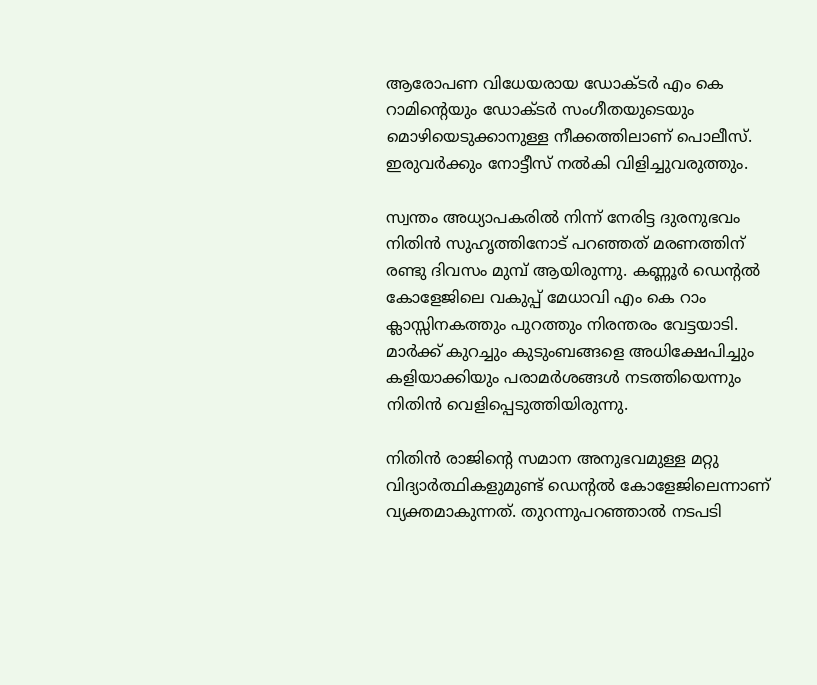ആരോപണ വിധേയരായ ഡോക്ടര്‍ എം കെ റാമിന്റെയും ഡോക്ടര്‍ സംഗീതയുടെയും മൊഴിയെടുക്കാനുള്ള നീക്കത്തിലാണ് പൊലീസ്. ഇരുവര്‍ക്കും നോട്ടീസ് നല്‍കി വിളിച്ചുവരുത്തും.

സ്വന്തം അധ്യാപകരില്‍ നിന്ന് നേരിട്ട ദുരനുഭവം നിതിന്‍ സുഹൃത്തിനോട് പറഞ്ഞത് മരണത്തിന് രണ്ടു ദിവസം മുമ്പ് ആയിരുന്നു. കണ്ണൂര്‍ ഡെന്റല്‍ കോളേജിലെ വകുപ്പ് മേധാവി എം കെ റാം ക്ലാസ്സിനകത്തും പുറത്തും നിരന്തരം വേട്ടയാടി. മാര്‍ക്ക് കുറച്ചും കുടുംബങ്ങളെ അധിക്ഷേപിച്ചും കളിയാക്കിയും പരാമര്‍ശങ്ങള്‍ നടത്തിയെന്നും നിതിന്‍ വെളിപ്പെടുത്തിയിരുന്നു.

നിതിന്‍ രാജിന്റെ സമാന അനുഭവമുള്ള മറ്റു വിദ്യാര്‍ത്ഥികളുമുണ്ട് ഡെന്റല്‍ കോളേജിലെന്നാണ് വ്യക്തമാകുന്നത്. തുറന്നുപറഞ്ഞാല്‍ നടപടി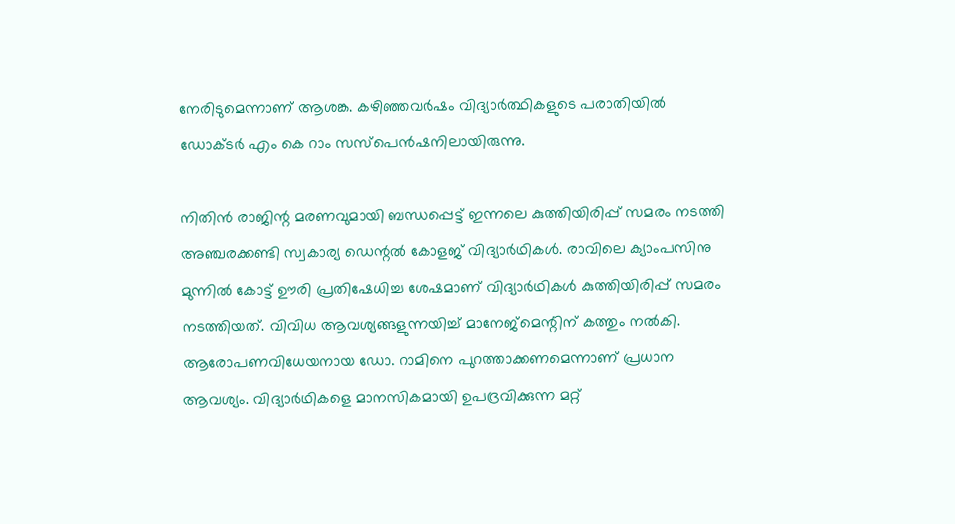നേരിടുമെന്നാണ് ആശങ്ക. കഴിഞ്ഞവര്‍ഷം വിദ്യാര്‍ത്ഥികളുടെ പരാതിയില്‍ ഡോക്ടര്‍ എം കെ റാം സസ്‌പെന്‍ഷനിലായിരുന്നു.

നിതിന്‍ രാജിന്റ മരണവുമായി ബന്ധപ്പെട്ട് ഇന്നലെ കുത്തിയിരിപ്പ് സമരം നടത്തി അഞ്ചരക്കണ്ടി സ്വകാര്യ ഡെന്റല്‍ കോളജ് വിദ്യാര്‍ഥികള്‍. രാവിലെ ക്യാംപസിനു മുന്നില്‍ കോട്ട് ഊരി പ്രതിഷേധിച്ച ശേഷമാണ് വിദ്യാര്‍ഥികള്‍ കുത്തിയിരിപ്പ് സമരം നടത്തിയത്. വിവിധ ആവശ്യങ്ങളുന്നയിച്ച് മാനേജ്‌മെന്റിന് കത്തും നല്‍കി. ആരോപണവിധേയനായ ഡോ. റാമിനെ പുറത്താക്കണമെന്നാണ് പ്രധാന ആവശ്യം. വിദ്യാര്‍ഥികളെ മാനസികമായി ഉപദ്രവിക്കുന്ന മറ്റ്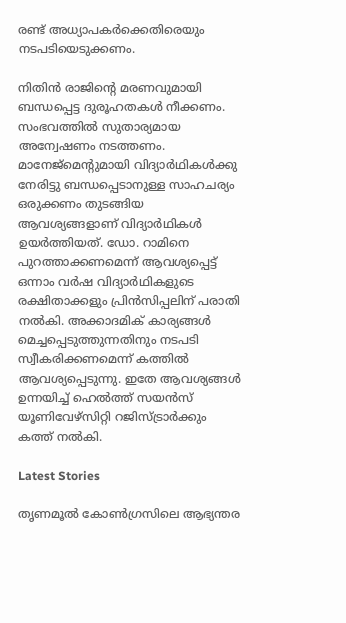രണ്ട് അധ്യാപകര്‍ക്കെതിരെയും നടപടിയെടുക്കണം.

നിതിന്‍ രാജിന്റെ മരണവുമായി ബന്ധപ്പെട്ട ദുരൂഹതകള്‍ നീക്കണം. സംഭവത്തില്‍ സുതാര്യമായ അന്വേഷണം നടത്തണം. മാനേജ്‌മെന്റുമായി വിദ്യാര്‍ഥികള്‍ക്കു നേരിട്ടു ബന്ധപ്പെടാനുള്ള സാഹചര്യം ഒരുക്കണം തുടങ്ങിയ ആവശ്യങ്ങളാണ് വിദ്യാര്‍ഥികള്‍ ഉയര്‍ത്തിയത്. ഡോ. റാമിനെ പുറത്താക്കണമെന്ന് ആവശ്യപ്പെട്ട് ഒന്നാം വര്‍ഷ വിദ്യാര്‍ഥികളുടെ രക്ഷിതാക്കളും പ്രിന്‍സിപ്പലിന് പരാതി നല്‍കി. അക്കാദമിക് കാര്യങ്ങള്‍ മെച്ചപ്പെടുത്തുന്നതിനും നടപടി സ്വീകരിക്കണമെന്ന് കത്തില്‍ ആവശ്യപ്പെടുന്നു. ഇതേ ആവശ്യങ്ങള്‍ ഉന്നയിച്ച് ഹെല്‍ത്ത് സയന്‍സ് യൂണിവേഴ്‌സിറ്റി റജിസ്ട്രാര്‍ക്കും കത്ത് നല്‍കി.

Latest Stories

തൃണമൂൽ കോൺഗ്രസിലെ ആഭ്യന്തര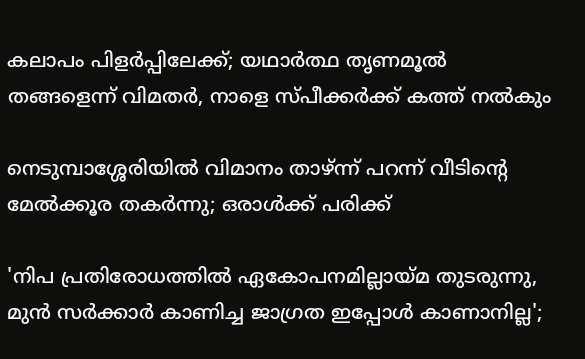കലാപം പിളർപ്പിലേക്ക്; യഥാർത്ഥ തൃണമൂൽ തങ്ങളെന്ന് വിമതർ, നാളെ സ്പീക്കർക്ക് കത്ത് നൽകും

നെടുമ്പാശ്ശേരിയില്‍ വിമാനം താഴ്ന്ന് പറന്ന് വീടിന്റെ മേല്‍ക്കൂര തകര്‍ന്നു; ഒരാള്‍ക്ക് പരിക്ക്

'നിപ പ്രതിരോധത്തില്‍ ഏകോപനമില്ലായ്മ തുടരുന്നു, മുന്‍ സര്‍ക്കാര്‍ കാണിച്ച ജാഗ്രത ഇപ്പോള്‍ കാണാനില്ല';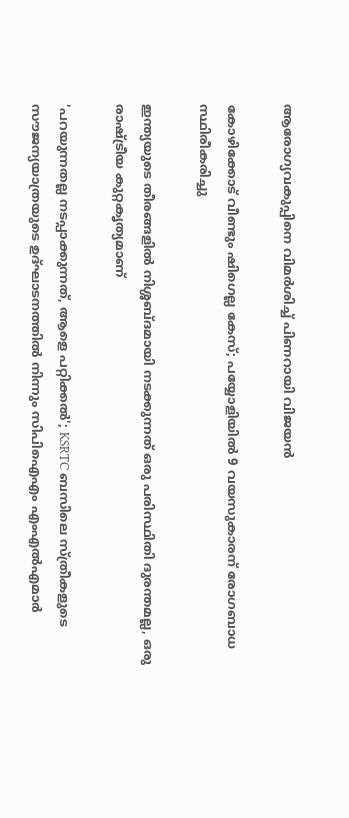ആരോഗ്യവകുപ്പിനെ വിമർശിച്ച് പിണറായി വിജയന്‍

കോഴിക്കോട് വീണ്ടും ഷിഗെല്ല കേസ്; പയ്യോളിയിൽ 9 വയസുകാരന് രോഗബാധ സ്ഥിരീകരിച്ചു

ഇന്ത്യയുടെ തീരങ്ങളിൽ നിശ്ശബ്ദമായി നടക്കുന്നത് ഒരു പരിസ്ഥിതി ദുരന്തമല്ല, ഒരു രാഷ്ട്രീയ കുറ്റകൃത്യമാണ്

'പറയുന്നതല്ല നടപ്പാക്കുന്നത്, ആളെ പറ്റിക്കൽ'; KSRTC ബസിലെ സ്ത്രീകളുടെ സൗജന്യയാത്രയുടെ ഉദ്‌ഘാടനത്തിൽ നിന്നും സിപിഐഎം എംഎൽഎമാർ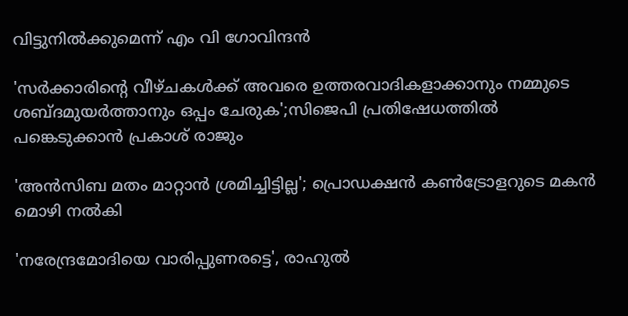വിട്ടുനിൽക്കുമെന്ന് എം വി ഗോവിന്ദൻ

'സ‍ർക്കാരിൻ്റെ വീഴ്ചകൾക്ക് അവരെ ഉത്തരവാദികളാക്കാനും നമ്മുടെ ശബ്ദമുയർത്താനും ഒപ്പം ചേരുക';സിജെപി പ്രതിഷേധത്തിൽ പങ്കെടുക്കാൻ പ്രകാശ് രാജും

'അന്‍സിബ മതം മാറ്റാന്‍ ശ്രമിച്ചിട്ടില്ല'; പ്രൊഡക്ഷന്‍ കണ്‍ട്രോളറുടെ മകന്‍ മൊഴി നല്‍കി

'നരേന്ദ്രമോദിയെ വാരിപ്പുണരട്ടെ', രാഹുൽ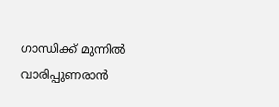ഗാന്ധിക്ക് മുന്നിൽ വാരിപ്പുണരാൻ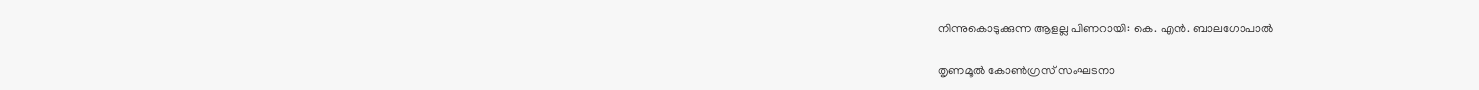നിന്നുകൊടുക്കുന്ന ആളല്ല പിണറായി: കെ. എൻ. ബാലഗോപാൽ

തൃണമൂൽ കോൺഗ്രസ് സംഘടനാ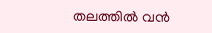തലത്തിൽ വൻ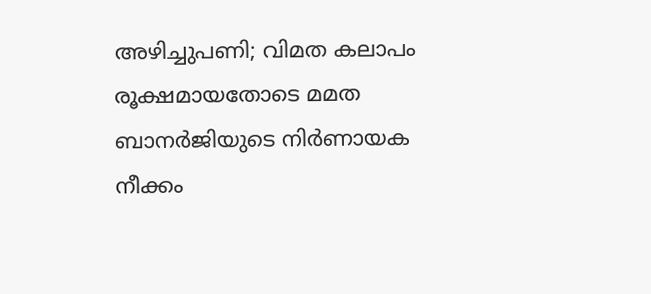അഴിച്ചുപണി; വിമത കലാപം രൂക്ഷമായതോടെ മമത ബാനർജിയുടെ നിർണായക നീക്കം